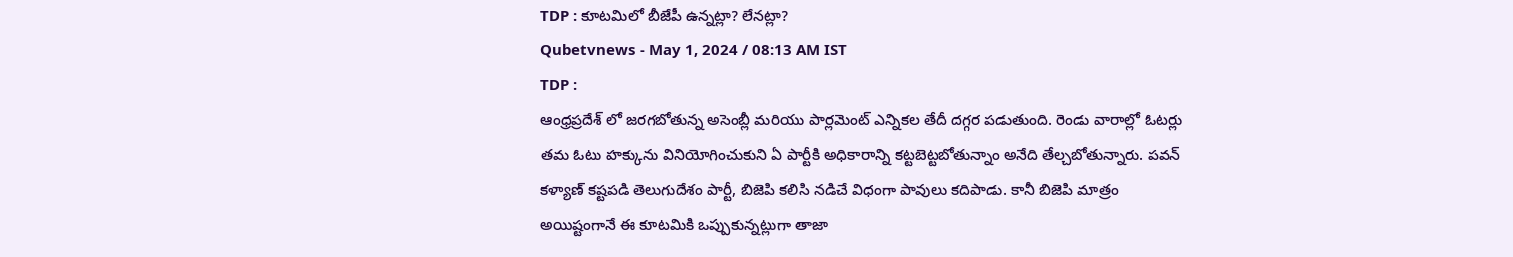TDP : కూటమిలో బీజేపీ ఉన్నట్లా? లేనట్లా?
Qubetvnews - May 1, 2024 / 08:13 AM IST
TDP :
ఆంధ్రప్రదేశ్ లో జరగబోతున్న అసెంబ్లీ మరియు పార్లమెంట్ ఎన్నికల తేదీ దగ్గర పడుతుంది. రెండు వారాల్లో ఓటర్లు తమ ఓటు హక్కును వినియోగించుకుని ఏ పార్టీకి అధికారాన్ని కట్టబెట్టబోతున్నాం అనేది తేల్చబోతున్నారు. పవన్ కళ్యాణ్ కష్టపడి తెలుగుదేశం పార్టీ, బిజెపి కలిసి నడిచే విధంగా పావులు కదిపాడు. కానీ బిజెపి మాత్రం అయిష్టంగానే ఈ కూటమికి ఒప్పుకున్నట్లుగా తాజా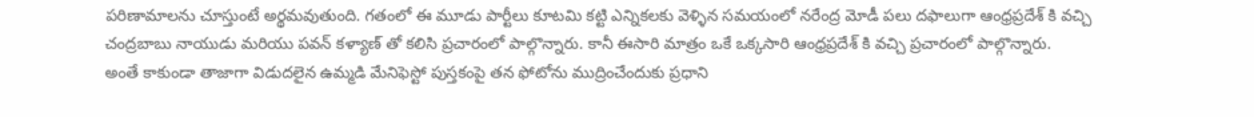పరిణామాలను చూస్తుంటే అర్థమవుతుంది. గతంలో ఈ మూడు పార్టీలు కూటమి కట్టి ఎన్నికలకు వెళ్ళిన సమయంలో నరేంద్ర మోడీ పలు దఫాలుగా ఆంధ్రప్రదేశ్ కి వచ్చి చంద్రబాబు నాయుడు మరియు పవన్ కళ్యాణ్ తో కలిసి ప్రచారంలో పాల్గొన్నారు. కానీ ఈసారి మాత్రం ఒకే ఒక్కసారి ఆంధ్రప్రదేశ్ కి వచ్చి ప్రచారంలో పాల్గొన్నారు.
అంతే కాకుండా తాజాగా విడుదలైన ఉమ్మడి మేనిఫెస్టో పుస్తకంపై తన ఫోటోను ముద్రించేందుకు ప్రధాని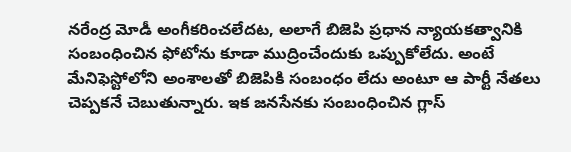నరేంద్ర మోడీ అంగీకరించలేదట, అలాగే బిజెపి ప్రధాన న్యాయకత్వానికి సంబంధించిన ఫోటోను కూడా ముద్రించేందుకు ఒప్పుకోలేదు. అంటే మేనిఫెస్టోలోని అంశాలతో బిజెపికి సంబంధం లేదు అంటూ ఆ పార్టీ నేతలు చెప్పకనే చెబుతున్నారు. ఇక జనసేనకు సంబంధించిన గ్లాస్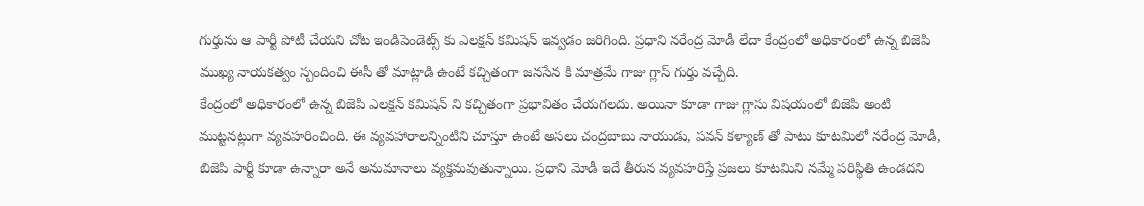గుర్తును ఆ పార్టీ పోటీ చేయని చోట ఇండిపెండెట్స్ కు ఎలక్షన్ కమిషన్ ఇవ్వడం జరిగింది. ప్రధాని నరేంద్ర మోడీ లేదా కేంద్రంలో అధికారంలో ఉన్న బిజెపి ముఖ్య నాయకత్వం స్పందించి ఈసీ తో మాట్లాడి ఉంటే కచ్చితంగా జనసేన కి మాత్రమే గాజు గ్లాస్ గుర్తు వచ్చేది.
కేంద్రంలో అధికారంలో ఉన్న బిజెపి ఎలక్షన్ కమిషన్ ని కచ్చితంగా ప్రభావితం చేయగలదు. అయినా కూడా గాజు గ్లాసు విషయంలో బిజెపి అంటి ముట్టనట్లుగా వ్యవహరించింది. ఈ వ్యవహారాలన్నింటిని చూస్తూ ఉంటే అసలు చంద్రబాబు నాయుడు, పవన్ కళ్యాణ్ తో పాటు కూటమిలో నరేంద్ర మోడీ, బిజెపి పార్టీ కూడా ఉన్నారా అనే అనుమానాలు వ్యక్తమవుతున్నాయి. ప్రధాని మోడీ ఇదే తీరున వ్యవహరిస్తే ప్రజలు కూటమిని నమ్మే పరిస్థితి ఉండదని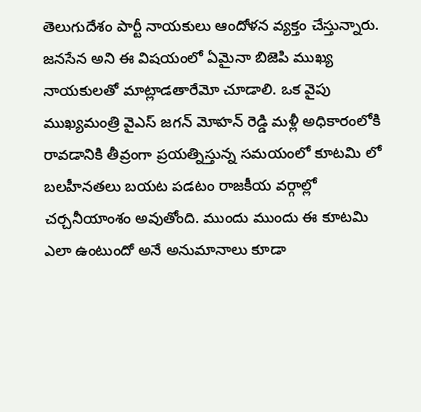తెలుగుదేశం పార్టీ నాయకులు ఆందోళన వ్యక్తం చేస్తున్నారు.
జనసేన అని ఈ విషయంలో ఏమైనా బిజెపి ముఖ్య నాయకులతో మాట్లాడతారేమో చూడాలి. ఒక వైపు ముఖ్యమంత్రి వైఎస్ జగన్ మోహన్ రెడ్డి మళ్లీ అధికారంలోకి రావడానికి తీవ్రంగా ప్రయత్నిస్తున్న సమయంలో కూటమి లో బలహీనతలు బయట పడటం రాజకీయ వర్గాల్లో చర్చనీయాంశం అవుతోంది. ముందు ముందు ఈ కూటమి ఎలా ఉంటుందో అనే అనుమానాలు కూడా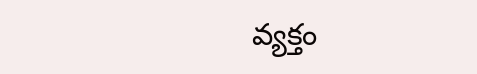వ్యక్తం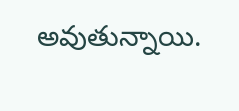అవుతున్నాయి.